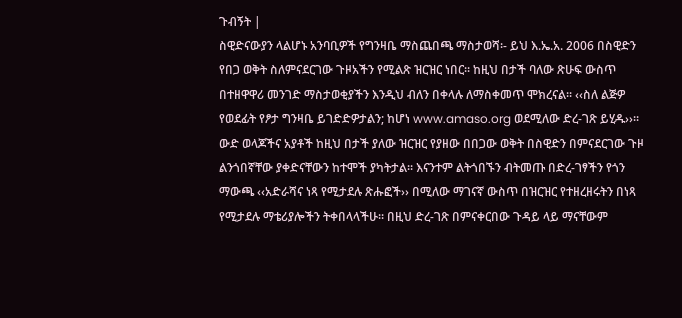ጉብኝት |
ስዊድናውያን ላልሆኑ አንባቢዎች የግንዛቤ ማስጨበጫ ማስታወሻ፡- ይህ እ.ኤ.አ. 2006 በስዊድን የበጋ ወቅት ስለምናደርገው ጉዞአችን የሚልጽ ዝርዝር ነበር፡፡ ከዚህ በታች ባለው ጽሁፍ ውስጥ በተዘዋዋሪ መንገድ ማስታወቂያችን እንዲህ ብለን በቀላሉ ለማስቀመጥ ሞክረናል፡፡ ‹‹ስለ ልጅዎ የወደፊት የፆታ ግንዛቤ ይገድድዎታልን; ከሆነ www.amaso.org ወደሚለው ድረ-ገጽ ይሂዱ››፡፡ ውድ ወላጆችና አያቶች ከዚህ በታች ያለው ዝርዝር የያዘው በበጋው ወቅት በስዊድን በምናደርገው ጉዞ ልንጎበኛቸው ያቀድናቸውን ከተሞች ያካትታል፡፡ እናንተም ልትጎበኙን ብትመጡ በድረ-ገፃችን የጎን ማውጫ ‹‹አድራሻና ነጻ የሚታደሉ ጽሑፎች›› በሚለው ማገናኛ ውስጥ በዝርዝር የተዘረዘሩትን በነጻ የሚታደሉ ማቴሪያሎችን ትቀበላላችሁ፡፡ በዚህ ድረ-ገጽ በምናቀርበው ጉዳይ ላይ ማናቸውም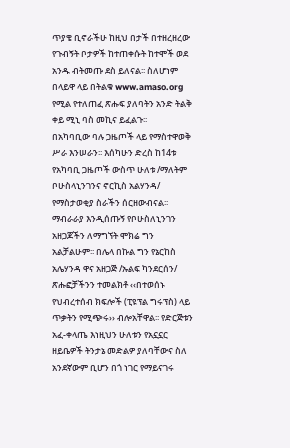ጥያቄ ቢኖራችሁ ከዚህ በታች በተዘረዘረው የጉብኝት ቦታዎች ከተጠቀሱት ከተሞች ወደ አንዱ ብትመጡ ደስ ይለናል፡፡ ስለሆነም በላይዋ ላይ በትልቁ www.amaso.org የሚል የተለጠፈ ጽሑፍ ያለባትን አንድ ትልቅ ቀይ ሚኒ ባስ መኪና ይፈልጉ፡፡
በአካባቢው ባሉ ጋዜጦች ላይ የማስተዋወቅ ሥራ እንሠራን፡፡ እሰካሁን ድረስ ከ14ቱ የአካባቢ ጋዜጦች ውስጥ ሁለቱ /ማለትም ቦሁስላኒንገንና ኖርኪስ አልሃንዳ/ የማስታወቂያ ስራችን ሰርዘውብናል፡፡ ማብራራያ እንዲሰጡኝ የቦሁስለኒንገን አዘጋጆችን ለማግኘት ሞክሬ ግን አልቻልሁም፡፡ በሌላ በኩል ግን የኔርከስ አሌሃንዳ ዋና አዘጋጅ /ኡልፍ ካንደርሰን/ ጽሑፎቻችንን ተመልክቶ ‹‹በተወሰኑ የህብረተሰብ ክፍሎች (ፒዩፕል ግሩፕስ) ላይ ጥቃትን የሚጭሩ›› ብሎአቸዋል፡፡ የድርጅቱን አፈ-ቀላጤ እነዚህን ሁለቱን የአኗኗር ዘይቤዎች ትንታኔ መድልዎ ያለባቸውና ስለ አንደኛውም ቢሆን በጎ ነገር የማይናገሩ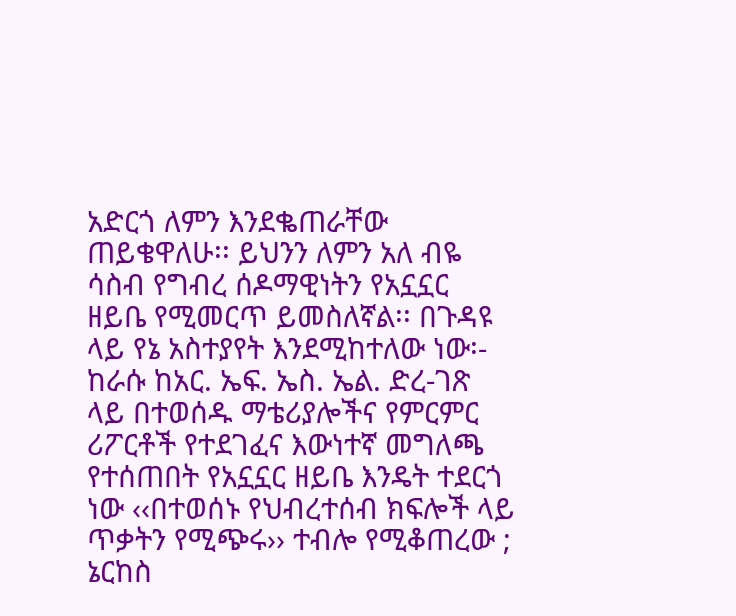አድርጎ ለምን እንደቈጠራቸው ጠይቄዋለሁ፡፡ ይህንን ለምን አለ ብዬ ሳስብ የግብረ ሰዶማዊነትን የአኗኗር ዘይቤ የሚመርጥ ይመስለኛል፡፡ በጉዳዩ ላይ የኔ አስተያየት እንደሚከተለው ነው፡- ከራሱ ከአር. ኤፍ. ኤስ. ኤል. ድረ-ገጽ ላይ በተወሰዱ ማቴሪያሎችና የምርምር ሪፖርቶች የተደገፈና እውነተኛ መግለጫ የተሰጠበት የአኗኗር ዘይቤ እንዴት ተደርጎ ነው ‹‹በተወሰኑ የህብረተሰብ ክፍሎች ላይ ጥቃትን የሚጭሩ›› ተብሎ የሚቆጠረው ; ኔርከስ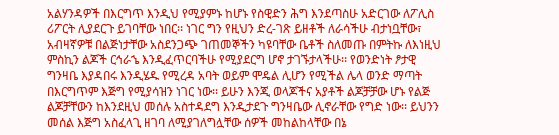አልሃንዳዎች በእርግጥ እንዲህ የሚያምኑ ከሆኑ የስዊድን ሕግ እንደጣስሁ አድርገው ለፖሊስ ሪፖርት ሊያደርጉ ይገባቸው ነበር፡፡ ነገር ግን የዚህን ድረ-ገጽ ይዘቶች ለራሳችሁ ብታነቧቸው፣ አብዛኛዎቹ በልጅነታቸው አስደንጋጭ ገጠመኞችን ካዩባቸው ቤቶች ስለመጡ በምትኩ ለእነዚህ ምስኪን ልጆች ርኅራኄ እንዲፈጥርባችሁ የሚያደርግ ሆኖ ታገኙታላችሁ፡፡ የወንድነት ፆታዊ ግንዛቤ እያዳበሩ እንዲሄዱ የሚረዳ አባት ወይም ሞዴል ሊሆን የሚችል ሌላ ወንድ ማጣት በእርግጥም እጅግ የሚያሳዝን ነገር ነው፡፡ ይሁን እንጂ ወላጆችና አያቶች ልጆቻቻው ሆኑ የልጅ ልጆቻቸውን ከእንደዚህ መሰሉ አስተዳደግ እንዲታደጉ ግንዛቤው ሊኖራቸው የግድ ነው፡፡ ይህንን መሰል እጅግ አስፈላጊ ዘገባ ለሚያገለግሏቸው ሰዎች መከልከላቸው በኔ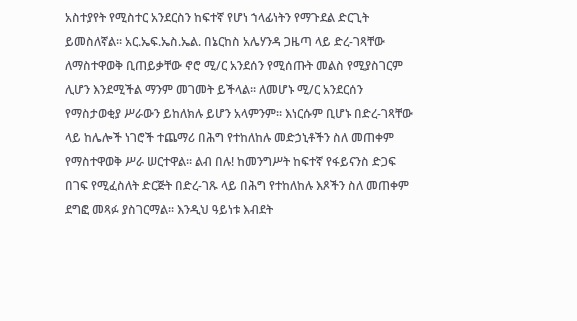አስተያየት የሚስተር አንደርስን ከፍተኛ የሆነ ኀላፊነትን የማጉደል ድርጊት ይመስለኛል፡፡ አር.ኤፍ.ኤስ.ኤል. በኔርከስ አሌሃንዳ ጋዜጣ ላይ ድረ-ገጻቸው ለማስተዋወቅ ቢጠይቃቸው ኖሮ ሚ/ር አንደሰን የሚሰጡት መልስ የሚያስገርም ሊሆን እንደሚችል ማንም መገመት ይችላል፡፡ ለመሆኑ ሚ/ር አንደርሰን የማስታወቂያ ሥራውን ይከለክሉ ይሆን አላምንም፡፡ እነርሱም ቢሆኑ በድረ-ገጻቸው ላይ ከሌሎች ነገሮች ተጨማሪ በሕግ የተከለከሉ መድኃኒቶችን ስለ መጠቀም የማስተዋወቅ ሥራ ሠርተዋል፡፡ ልብ በሉ! ከመንግሥት ከፍተኛ የፋይናንስ ድጋፍ በገፍ የሚፈስለት ድርጅት በድረ-ገጹ ላይ በሕግ የተከለከሉ እጾችን ስለ መጠቀም ደግፎ መጻፉ ያስገርማል፡፡ እንዲህ ዓይነቱ እብደት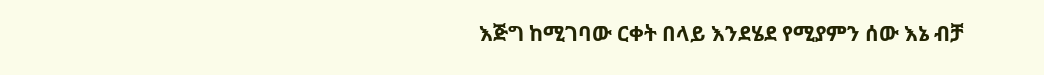እጅግ ከሚገባው ርቀት በላይ እንደሄደ የሚያምን ሰው እኔ ብቻ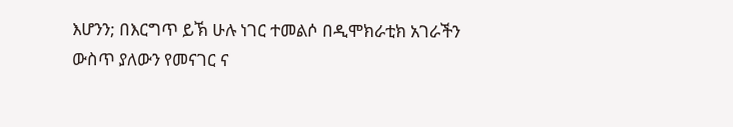እሆንን; በእርግጥ ይኽ ሁሉ ነገር ተመልሶ በዲሞክራቲክ አገራችን ውስጥ ያለውን የመናገር ና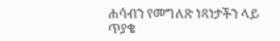ሐሳብን የመግለጽ ነጻነታችን ላይ ጥያቄ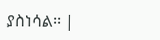ያስነሳል፡፡ |